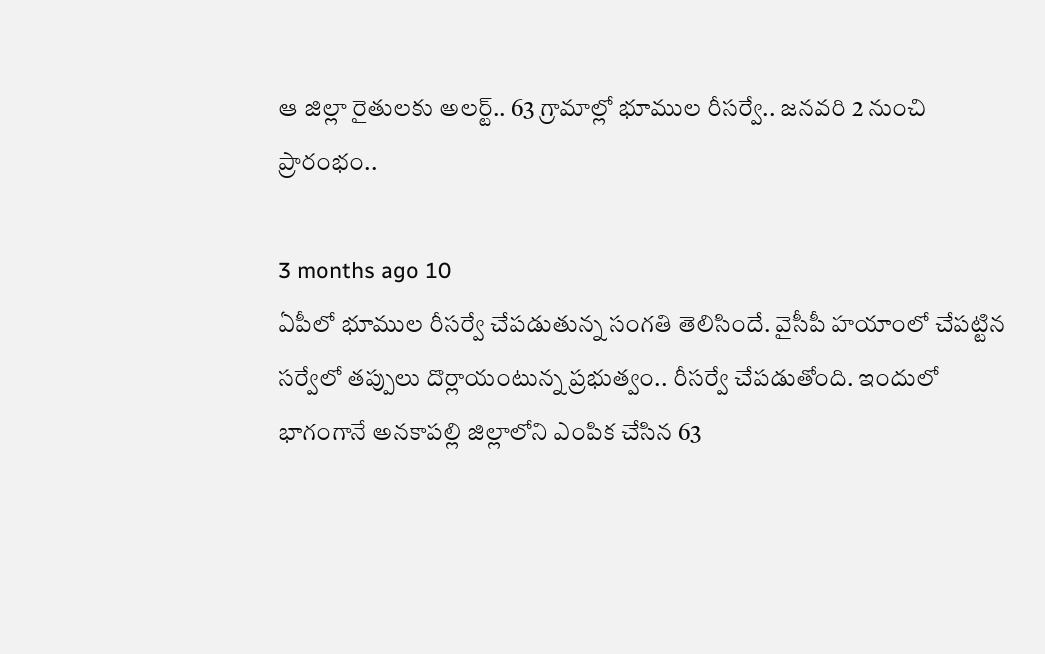ఆ జిల్లా రైతులకు అలర్ట్.. 63 గ్రామాల్లో భూముల రీసర్వే.. జనవరి 2 నుంచి ప్రారంభం..

3 months ago 10
ఏపీలో భూముల రీసర్వే చేపడుతున్న సంగతి తెలిసిందే. వైసీపీ హయాంలో చేపట్టిన సర్వేలో తప్పులు దొర్లాయంటున్న ప్రభుత్వం.. రీసర్వే చేపడుతోంది. ఇందులో భాగంగానే అనకాపల్లి జిల్లాలోని ఎంపిక చేసిన 63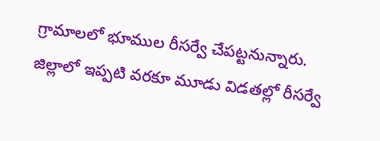గ్రామాలలో భూముల రీసర్వే చేపట్టనున్నారు. జిల్లాలో ఇప్పటి వరకూ మూడు విడతల్లో రీసర్వే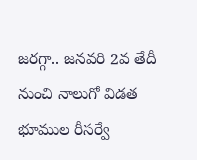జరగ్గా.. జనవరి 2వ తేదీ నుంచి నాలుగో విడత భూముల రీసర్వే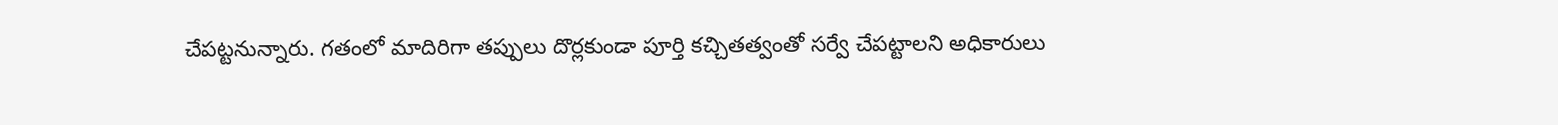చేపట్టనున్నారు. గతంలో మాదిరిగా తప్పులు దొర్లకుండా పూర్తి కచ్చితత్వంతో సర్వే చేపట్టాలని అధికారులు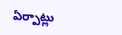ఏర్పాట్లు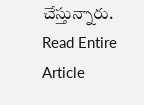చేస్తున్నారు.
Read Entire Article